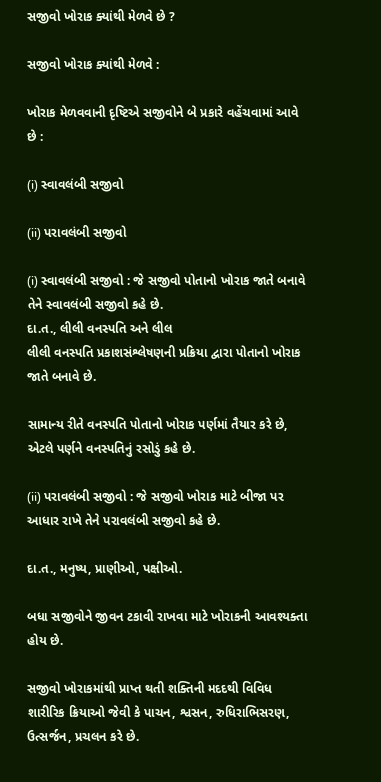સજીવો ખોરાક ક્યાંથી મેળવે છે ?

સજીવો ખોરાક ક્યાંથી મેળવે :

ખોરાક મેળવવાની દૃષ્ટિએ સજીવોને બે પ્રકારે વહેંચવામાં આવે છે :

(i) સ્વાવલંબી સજીવો

(ii) પરાવલંબી સજીવો

(i) સ્વાવલંબી સજીવો : જે સજીવો પોતાનો ખોરાક જાતે બનાવે તેને સ્વાવલંબી સજીવો કહે છે.
દા.ત., લીલી વનસ્પતિ અને લીલ
લીલી વનસ્પતિ પ્રકાશસંશ્લેષણની પ્રક્રિયા દ્વારા પોતાનો ખોરાક જાતે બનાવે છે.

સામાન્ય રીતે વનસ્પતિ પોતાનો ખોરાક પર્ણમાં તૈયાર કરે છે, એટલે પર્ણને વનસ્પતિનું રસોડું કહે છે.

(ii) પરાવલંબી સજીવો : જે સજીવો ખોરાક માટે બીજા પર આધાર રાખે તેને પરાવલંબી સજીવો કહે છે.

દા.ત., મનુષ્ય, પ્રાણીઓ, પક્ષીઓ.

બધા સજીવોને જીવન ટકાવી રાખવા માટે ખોરાકની આવશ્યક્તા હોય છે.

સજીવો ખોરાકમાંથી પ્રાપ્ત થતી શક્તિની મદદથી વિવિધ શારીરિક ક્રિયાઓ જેવી કે પાચન, શ્વસન, રુધિરાભિસરણ, ઉત્સર્જન, પ્રચલન કરે છે.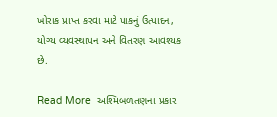ખોરાક પ્રાપ્ત કરવા માટે પાકનું ઉત્પાદન, યોગ્ય વ્યવસ્થાપન અને વિતરણ આવશ્યક છે.

Read More  અશ્મિબળતણના પ્રકાર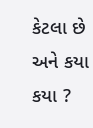કેટલા છે અને કયા કયા ?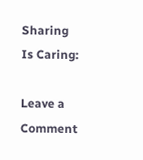Sharing Is Caring:

Leave a Comment